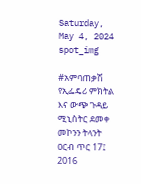Saturday, May 4, 2024
spot_img

#አምባጠቃሽ የኢፌዴሪ ምክትል እና ውጭ ጉዳይ ሚኒስትር ደመቀ መኮንን ትላንት ዐርብ ጥር 17፤ 2016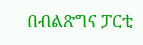በብልጽግና ፓርቲ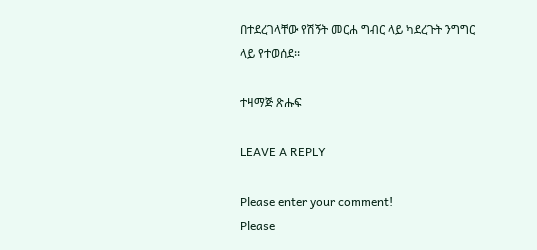በተደረገላቸው የሽኝት መርሐ ግብር ላይ ካደረጉት ንግግር ላይ የተወሰደ፡፡

ተዛማጅ ጽሑፍ

LEAVE A REPLY

Please enter your comment!
Please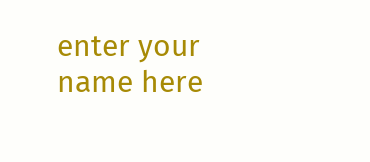enter your name here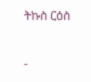ትኩስ ርዕስ

-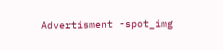Advertisment -spot_img